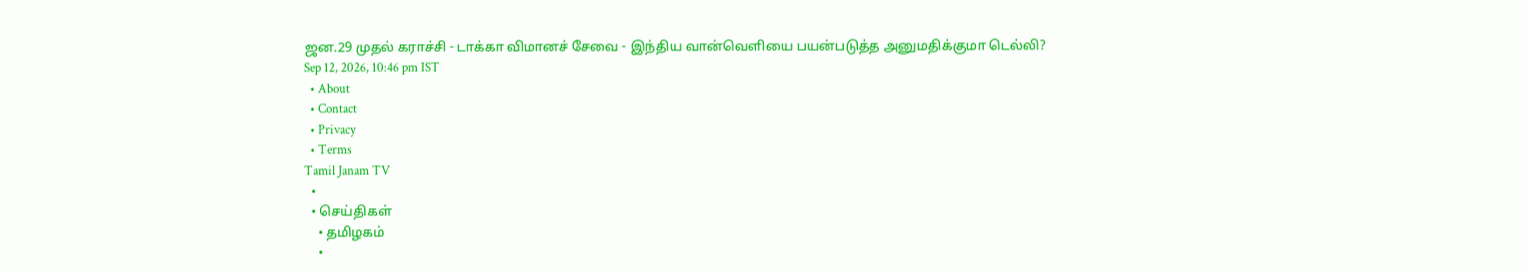ஜன.29 முதல் கராச்சி - டாக்கா விமானச் சேவை - இந்திய வான்வெளியை பயன்படுத்த அனுமதிக்குமா டெல்லி?
Sep 12, 2026, 10:46 pm IST
  • About
  • Contact
  • Privacy
  • Terms
Tamil Janam TV
  •
  • செய்திகள்
    • தமிழகம்
    •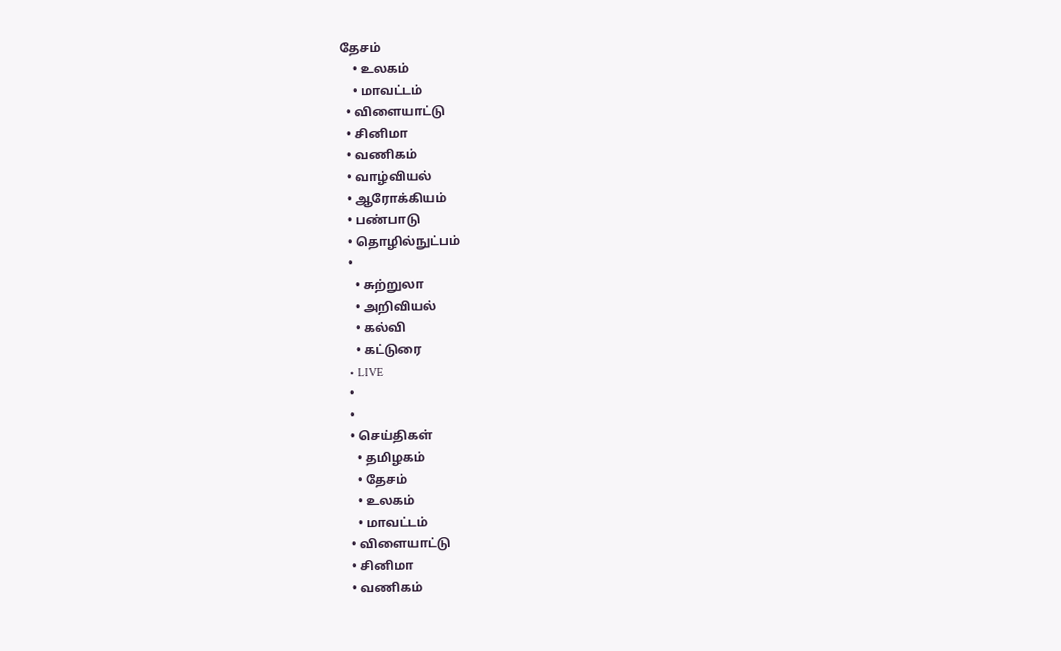தேசம்
    • உலகம்
    • மாவட்டம்
  • விளையாட்டு
  • சினிமா
  • வணிகம்
  • வாழ்வியல்
  • ஆரோக்கியம்
  • பண்பாடு
  • தொழில்நுட்பம்
  •
    • சுற்றுலா
    • அறிவியல்
    • கல்வி
    • கட்டுரை
  • LIVE
  •
  •
  • செய்திகள்
    • தமிழகம்
    • தேசம்
    • உலகம்
    • மாவட்டம்
  • விளையாட்டு
  • சினிமா
  • வணிகம்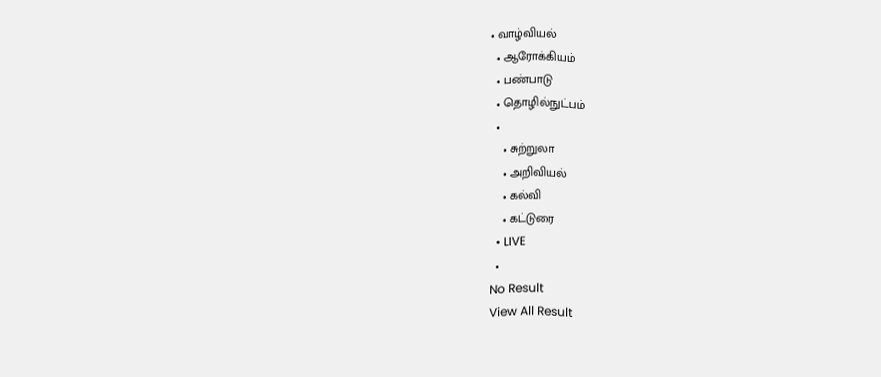• வாழ்வியல்
  • ஆரோக்கியம்
  • பண்பாடு
  • தொழில்நுட்பம்
  •
    • சுற்றுலா
    • அறிவியல்
    • கல்வி
    • கட்டுரை
  • LIVE
  •
No Result
View All Result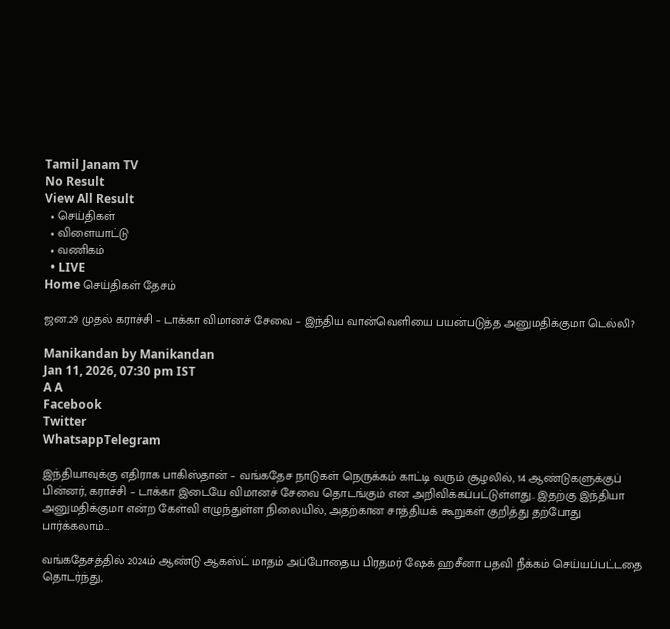Tamil Janam TV
No Result
View All Result
  • செய்திகள்
  • விளையாட்டு
  • வணிகம்
  • LIVE
Home செய்திகள் தேசம்

ஜன.29 முதல் கராச்சி – டாக்கா விமானச் சேவை – இந்திய வான்வெளியை பயன்படுத்த அனுமதிக்குமா டெல்லி?

Manikandan by Manikandan
Jan 11, 2026, 07:30 pm IST
A A
Facebook
Twitter
WhatsappTelegram

இந்தியாவுக்கு எதிராக பாகிஸ்தான் – வங்கதேச நாடுகள் நெருக்கம் காட்டி வரும் சூழலில், 14 ஆண்டுகளுக்குப் பின்னர், கராச்சி – டாக்கா இடையே விமானச் சேவை தொடங்கும் என அறிவிக்கப்பட்டுள்ளது.. இதற்கு இந்தியா அனுமதிக்குமா என்ற கேள்வி எழுந்துள்ள நிலையில், அதற்கான சாத்தியக் கூறுகள் குறித்து தற்போது பார்க்கலாம்…

வங்கதேசத்தில் 2024ம் ஆண்டு ஆகஸ்ட் மாதம் அப்போதைய பிரதமர் ஷேக் ஹசீனா பதவி நீக்கம் செய்யப்பட்டதை தொடர்ந்து,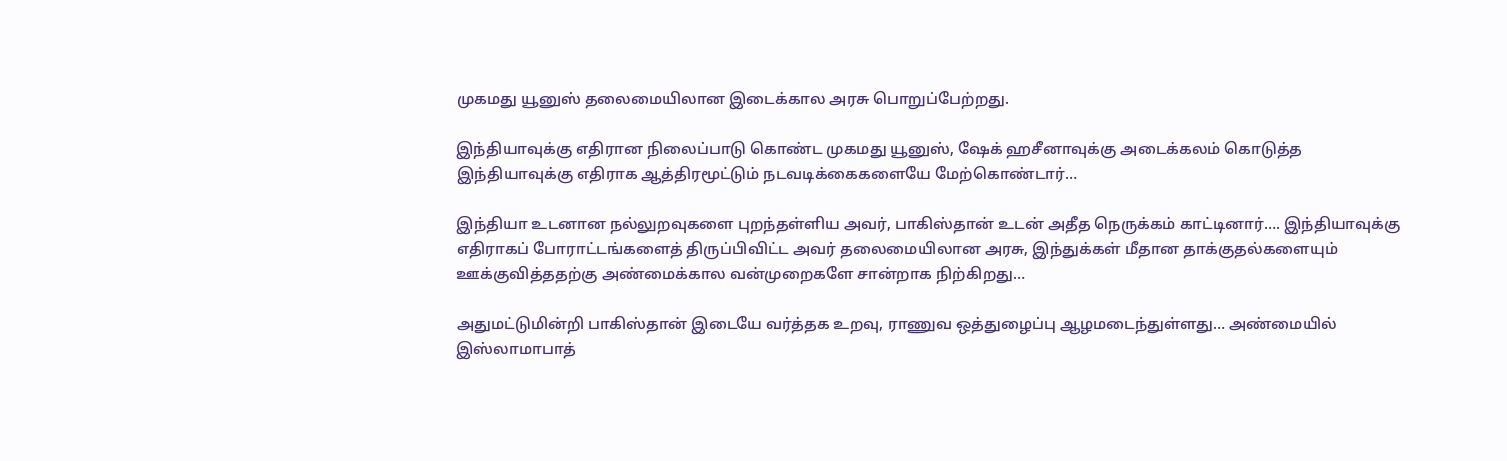முகமது யூனுஸ் தலைமையிலான இடைக்கால அரசு பொறுப்பேற்றது.

இந்தியாவுக்கு எதிரான நிலைப்பாடு கொண்ட முகமது யூனுஸ், ஷேக் ஹசீனாவுக்கு அடைக்கலம் கொடுத்த இந்தியாவுக்கு எதிராக ஆத்திரமூட்டும் நடவடிக்கைகளையே மேற்கொண்டார்…

இந்தியா உடனான நல்லுறவுகளை புறந்தள்ளிய அவர், பாகிஸ்தான் உடன் அதீத நெருக்கம் காட்டினார்…. இந்தியாவுக்கு எதிராகப் போராட்டங்களைத் திருப்பிவிட்ட அவர் தலைமையிலான அரசு, இந்துக்கள் மீதான தாக்குதல்களையும் ஊக்குவித்ததற்கு அண்மைக்கால வன்முறைகளே சான்றாக நிற்கிறது…

அதுமட்டுமின்றி பாகிஸ்தான் இடையே வர்த்தக உறவு, ராணுவ ஒத்துழைப்பு ஆழமடைந்துள்ளது… அண்மையில் இஸ்லாமாபாத்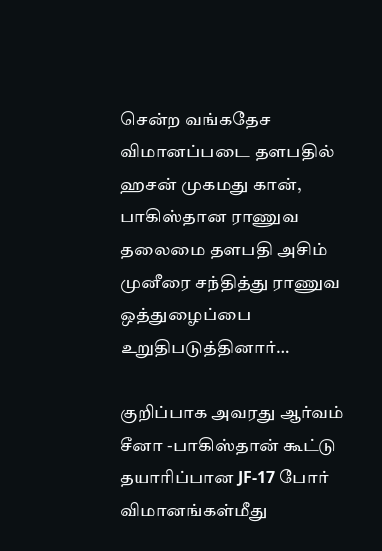சென்ற வங்கதேச விமானப்படை தளபதில் ஹசன் முகமது கான், பாகிஸ்தான ராணுவ தலைமை தளபதி அசிம் முனீரை சந்தித்து ராணுவ ஒத்துழைப்பை உறுதிபடுத்தினார்…

குறிப்பாக அவரது ஆர்வம் சீனா -பாகிஸ்தான் கூட்டு தயாரிப்பான JF-17 போர் விமானங்கள்மீது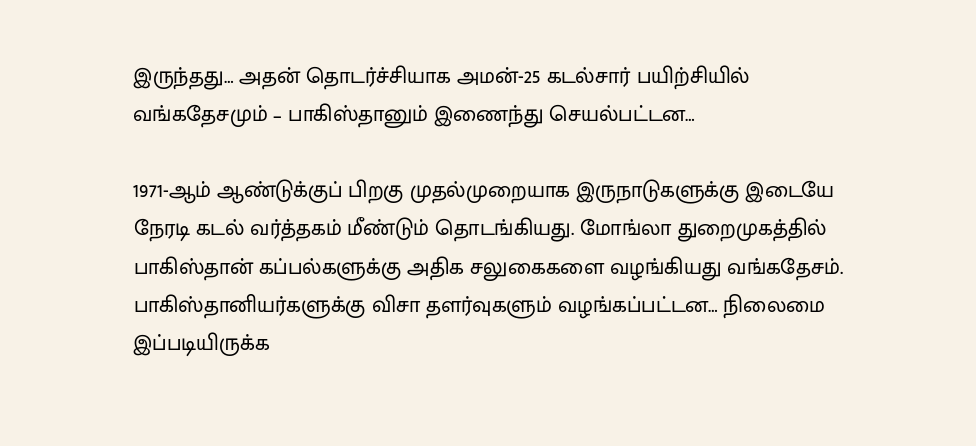இருந்தது… அதன் தொடர்ச்சியாக அமன்-25 கடல்சார் பயிற்சியில் வங்கதேசமும் – பாகிஸ்தானும் இணைந்து செயல்பட்டன…

1971-ஆம் ஆண்டுக்குப் பிறகு முதல்முறையாக இருநாடுகளுக்கு இடையே நேரடி கடல் வர்த்தகம் மீண்டும் தொடங்கியது. மோங்லா துறைமுகத்தில் பாகிஸ்தான் கப்பல்களுக்கு அதிக சலுகைகளை வழங்கியது வங்கதேசம். பாகிஸ்தானியர்களுக்கு விசா தளர்வுகளும் வழங்கப்பட்டன… நிலைமை இப்படியிருக்க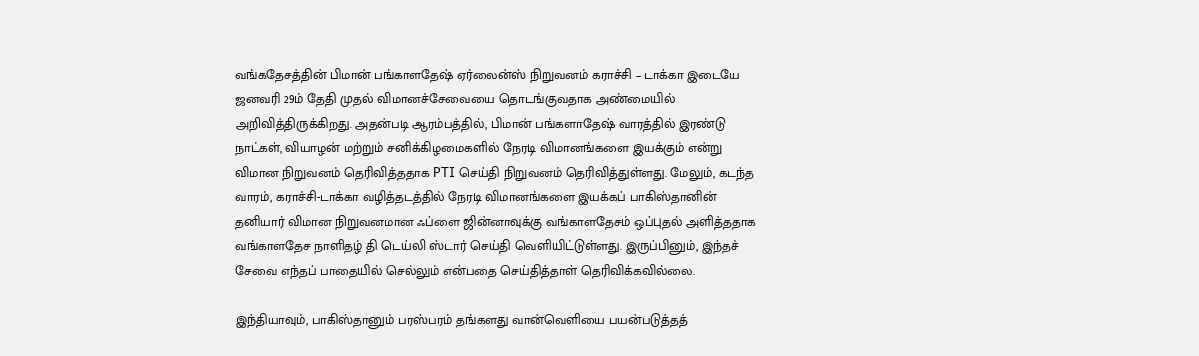வங்கதேசத்தின் பிமான் பங்காளதேஷ் ஏர்லைன்ஸ் நிறுவனம் கராச்சி – டாக்கா இடையே ஜனவரி 29ம் தேதி முதல் விமானச்சேவையை தொடங்குவதாக அண்மையில் அறிவித்திருக்கிறது. அதன்படி ஆரம்பத்தில், பிமான் பங்களாதேஷ் வாரத்தில் இரண்டு நாட்கள், வியாழன் மற்றும் சனிக்கிழமைகளில் நேரடி விமானங்களை இயக்கும் என்று விமான நிறுவனம் தெரிவித்ததாக PTI செய்தி நிறுவனம் தெரிவித்துள்ளது. மேலும், கடந்த வாரம், கராச்சி-டாக்கா வழித்தடத்தில் நேரடி விமானங்களை இயக்கப் பாகிஸ்தானின் தனியார் விமான நிறுவனமான ஃப்ளை ஜின்னாவுக்கு வங்காளதேசம் ஒப்புதல் அளித்ததாக வங்காளதேச நாளிதழ் தி டெய்லி ஸ்டார் செய்தி வெளியிட்டுள்ளது. இருப்பினும், இந்தச் சேவை எந்தப் பாதையில் செல்லும் என்பதை செய்தித்தாள் தெரிவிக்கவில்லை.

இந்தியாவும், பாகிஸ்தானும் பரஸ்பரம் தங்களது வான்வெளியை பயன்படுத்தத்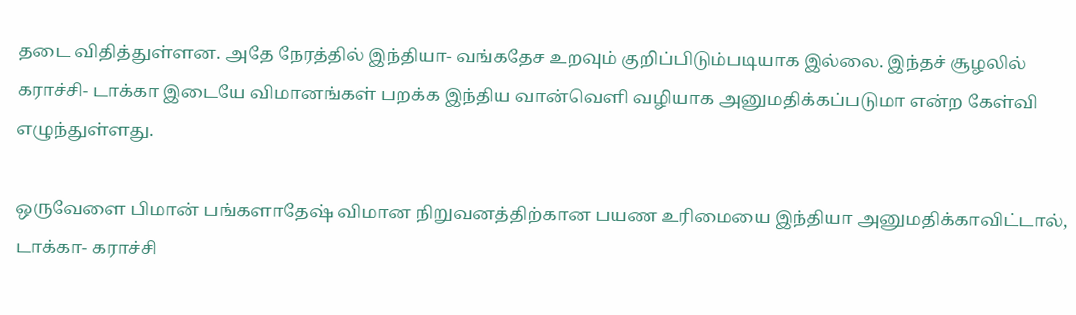தடை விதித்துள்ளன. அதே நேரத்தில் இந்தியா- வங்கதேச உறவும் குறிப்பிடும்படியாக இல்லை. இந்தச் சூழலில் கராச்சி- டாக்கா இடையே விமானங்கள் பறக்க இந்திய வான்வெளி வழியாக அனுமதிக்கப்படுமா என்ற கேள்வி எழுந்துள்ளது.

ஒருவேளை பிமான் பங்களாதேஷ் விமான நிறுவனத்திற்கான பயண உரிமையை இந்தியா அனுமதிக்காவிட்டால், டாக்கா- கராச்சி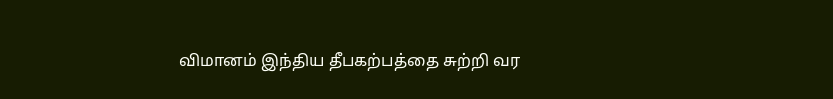விமானம் இந்திய தீபகற்பத்தை சுற்றி வர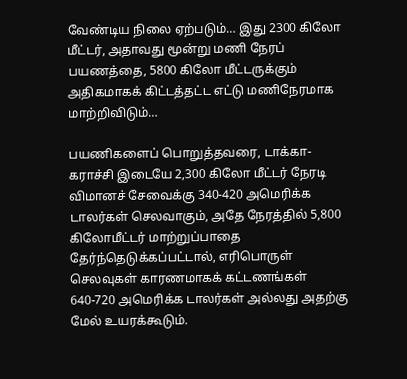வேண்டிய நிலை ஏற்படும்… இது 2300 கிலோ மீட்டர், அதாவது மூன்று மணி நேரப் பயணத்தை, 5800 கிலோ மீட்டருக்கும் அதிகமாகக் கிட்டத்தட்ட எட்டு மணிநேரமாக மாற்றிவிடும்…

பயணிகளைப் பொறுத்தவரை, டாக்கா-கராச்சி இடையே 2,300 கிலோ மீட்டர் நேரடி விமானச் சேவைக்கு 340-420 அமெரிக்க டாலர்கள் செலவாகும், அதே நேரத்தில் 5,800 கிலோமீட்டர் மாற்றுப்பாதை தேர்ந்தெடுக்கப்பட்டால், எரிபொருள் செலவுகள் காரணமாகக் கட்டணங்கள் 640-720 அமெரிக்க டாலர்கள் அல்லது அதற்கு மேல் உயரக்கூடும்.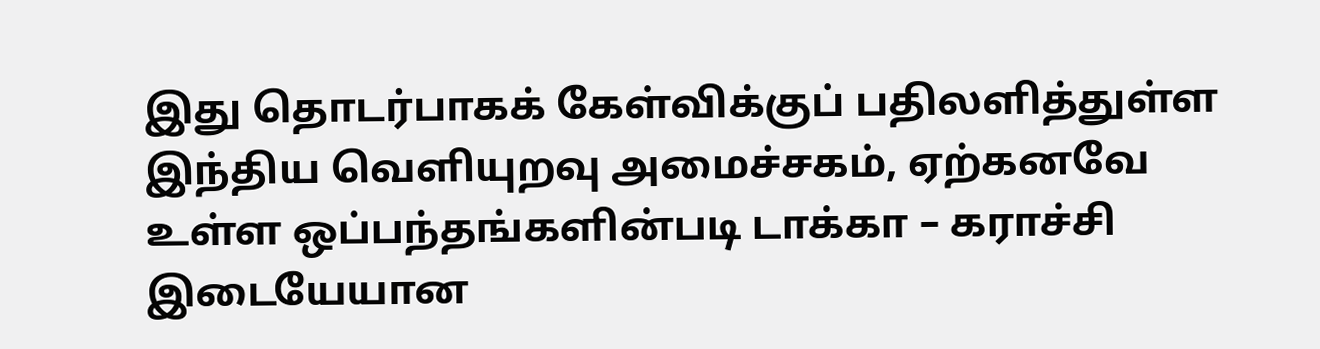இது தொடர்பாகக் கேள்விக்குப் பதிலளித்துள்ள இந்திய வெளியுறவு அமைச்சகம், ஏற்கனவே உள்ள ஒப்பந்தங்களின்படி டாக்கா – கராச்சி இடையேயான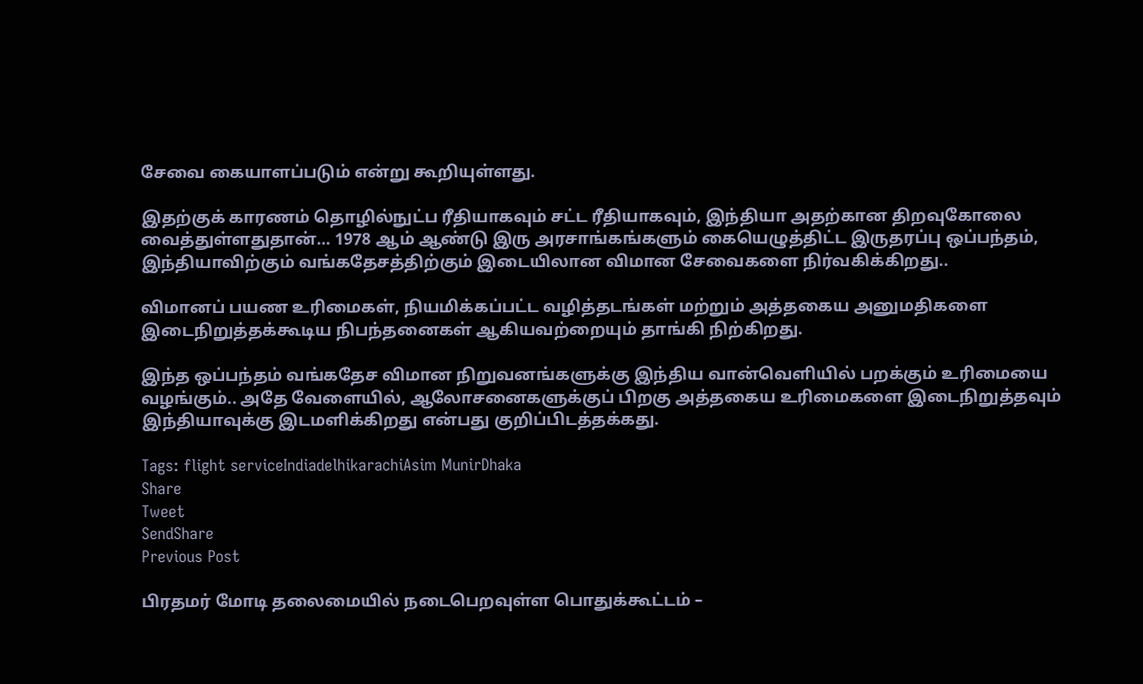சேவை கையாளப்படும் என்று கூறியுள்ளது.

இதற்குக் காரணம் தொழில்நுட்ப ரீதியாகவும் சட்ட ரீதியாகவும், இந்தியா அதற்கான திறவுகோலை வைத்துள்ளதுதான்… 1978 ஆம் ஆண்டு இரு அரசாங்கங்களும் கையெழுத்திட்ட இருதரப்பு ஒப்பந்தம், இந்தியாவிற்கும் வங்கதேசத்திற்கும் இடையிலான விமான சேவைகளை நிர்வகிக்கிறது..

விமானப் பயண உரிமைகள், நியமிக்கப்பட்ட வழித்தடங்கள் மற்றும் அத்தகைய அனுமதிகளை இடைநிறுத்தக்கூடிய நிபந்தனைகள் ஆகியவற்றையும் தாங்கி நிற்கிறது.

இந்த ஒப்பந்தம் வங்கதேச விமான நிறுவனங்களுக்கு இந்திய வான்வெளியில் பறக்கும் உரிமையை வழங்கும்.. அதே வேளையில், ஆலோசனைகளுக்குப் பிறகு அத்தகைய உரிமைகளை இடைநிறுத்தவும் இந்தியாவுக்கு இடமளிக்கிறது என்பது குறிப்பிடத்தக்கது.

Tags: flight serviceIndiadelhikarachiAsim MunirDhaka
Share
Tweet
SendShare
Previous Post

பிரதமர் மோடி தலைமையில் நடைபெறவுள்ள பொதுக்கூட்டம் –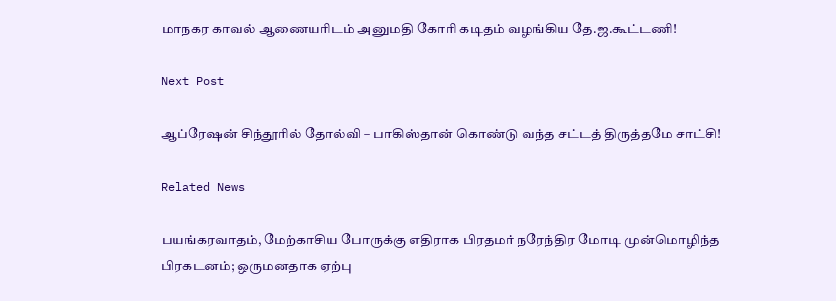மாநகர காவல் ஆணையரிடம் அனுமதி கோரி கடிதம் வழங்கிய தே.ஜ.கூட்டணி!

Next Post

ஆப்ரேஷன் சிந்தூரில் தோல்வி – பாகிஸ்தான் கொண்டு வந்த சட்டத் திருத்தமே சாட்சி!

Related News

பயங்கரவாதம், மேற்காசிய போருக்கு எதிராக பிரதமர் நரேந்திர மோடி முன்மொழிந்த பிரகடனம்; ஒருமனதாக ஏற்பு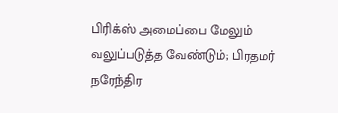பிரிக்ஸ் அமைப்பை மேலும் வலுப்படுத்த வேண்டும்; பிரதமர் நரேந்திர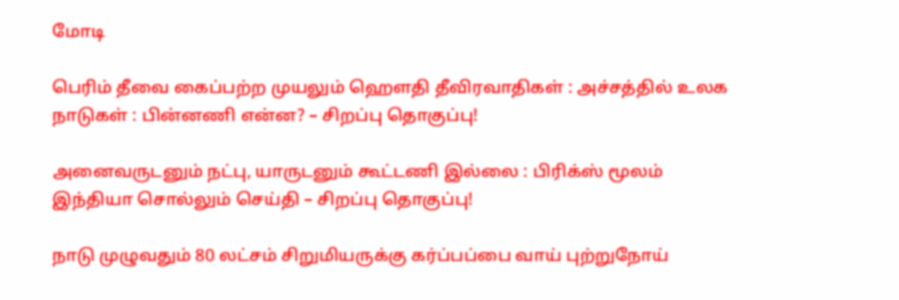மோடி

பெரிம் தீவை கைப்பற்ற முயலும் ஹெளதி தீவிரவாதிகள் : அச்சத்தில் உலக நாடுகள் : பின்னணி என்ன? – சிறப்பு தொகுப்பு!

அனைவருடனும் நட்பு, யாருடனும் கூட்டணி இல்லை : பிரிக்ஸ் மூலம் இந்தியா சொல்லும் செய்தி – சிறப்பு தொகுப்பு!

நாடு முழுவதும் 80 லட்சம் சிறுமியருக்கு கர்ப்பப்பை வாய் புற்றுநோய்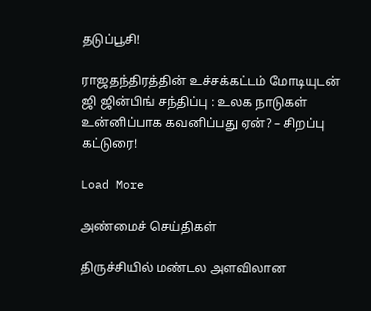தடுப்பூசி!

ராஜதந்திரத்தின் உச்சக்கட்டம் மோடியுடன் ஜி ஜின்பிங் சந்திப்பு : உலக நாடுகள் உன்னிப்பாக கவனிப்பது ஏன்? – சிறப்பு கட்டுரை!

Load More

அண்மைச் செய்திகள்

திருச்சியில் மண்டல அளவிலான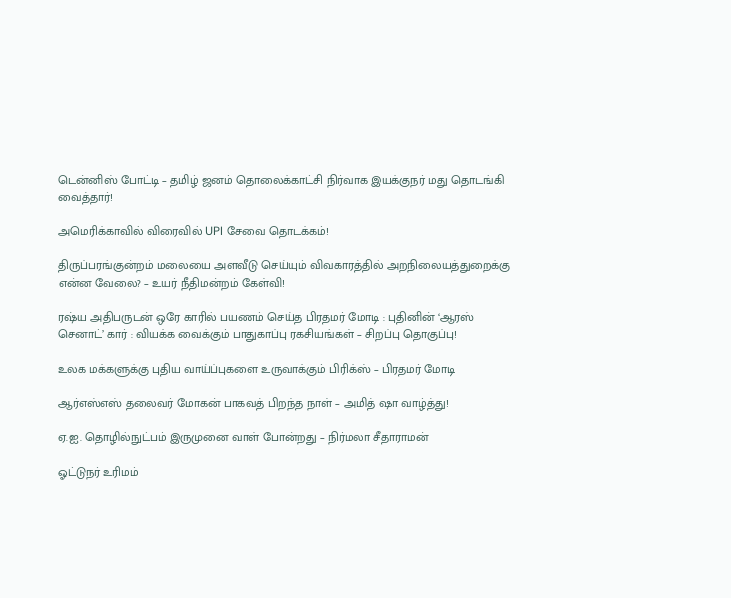டென்னிஸ் போட்டி – தமிழ் ஜனம் தொலைக்காட்சி நிர்வாக இயக்குநர் மது தொடங்கி வைத்தார்!

அமெரிக்காவில் விரைவில் UPI சேவை தொடக்கம்!

திருப்பரங்குன்றம் மலையை அளவீடு செய்யும் விவகாரத்தில் அறநிலையத்துறைக்கு என்ன வேலை? – உயர் நீதிமன்றம் கேள்வி!

ரஷ்ய அதிபருடன் ஒரே காரில் பயணம் செய்த பிரதமர் மோடி : புதினின் ‘ஆரஸ் செனாட்’ கார் : வியக்க வைக்கும் பாதுகாப்பு ரகசியங்கள் – சிறப்பு தொகுப்பு!

உலக மக்களுக்கு புதிய வாய்ப்புகளை உருவாக்கும் பிரிக்ஸ் – பிரதமர் மோடி

ஆர்எஸ்எஸ் தலைவர் மோகன் பாகவத் பிறந்த நாள் – அமித் ஷா வாழ்த்து!

ஏ.ஐ. தொழில்நுட்பம் இருமுனை வாள் போன்றது – நிர்மலா சீதாராமன்

ஓட்டுநர் உரிமம்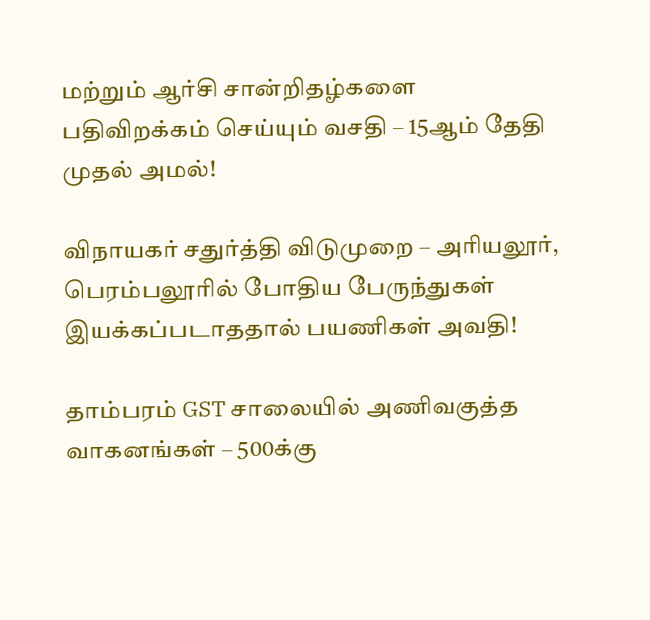மற்றும் ஆர்சி சான்றிதழ்களை பதிவிறக்கம் செய்யும் வசதி – 15ஆம் தேதி முதல் அமல்!

விநாயகர் சதுர்த்தி விடுமுறை – அரியலூர், பெரம்பலூரில் போதிய பேருந்துகள் இயக்கப்படாததால் பயணிகள் அவதி!

தாம்பரம் GST சாலையில் அணிவகுத்த வாகனங்கள் – 500க்கு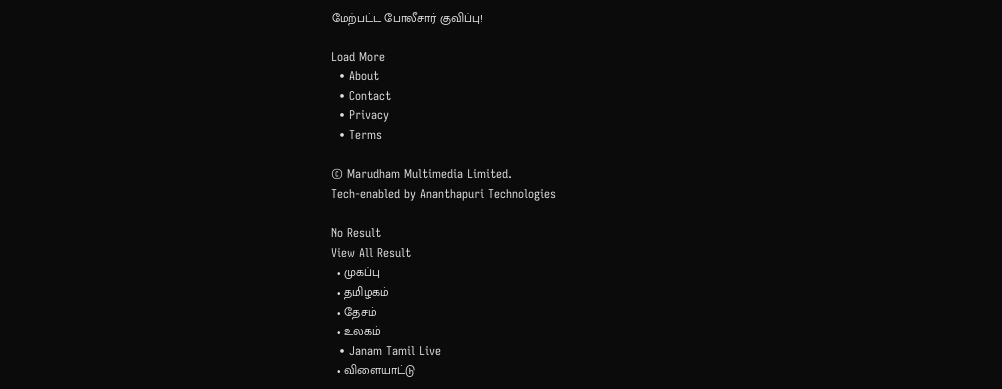மேற்பட்ட போலீசார் குவிப்பு!

Load More
  • About
  • Contact
  • Privacy
  • Terms

© Marudham Multimedia Limited.
Tech-enabled by Ananthapuri Technologies

No Result
View All Result
  • முகப்பு
  • தமிழகம்
  • தேசம்
  • உலகம்
  • Janam Tamil Live
  • விளையாட்டு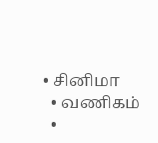• சினிமா
  • வணிகம்
  •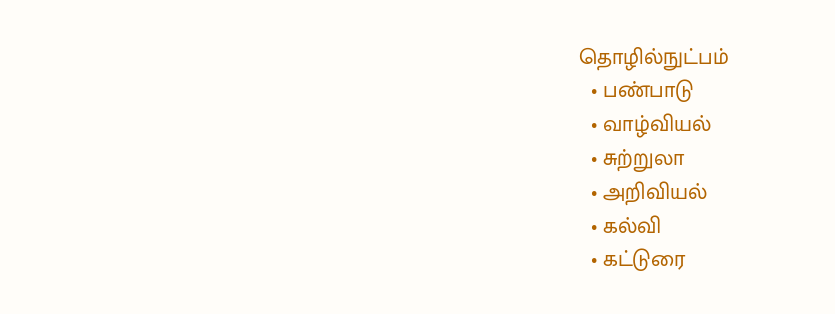தொழில்நுட்பம்
  • பண்பாடு
  • வாழ்வியல்
  • சுற்றுலா
  • அறிவியல்
  • கல்வி
  • கட்டுரை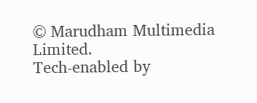© Marudham Multimedia Limited.
Tech-enabled by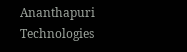Ananthapuri Technologies